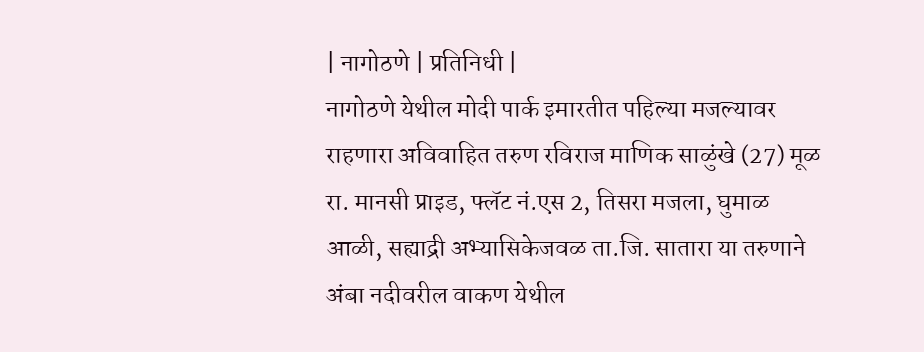| नागोठणे | प्रतिनिधी |
नागोठणे येथील मोदी पार्क इमारतीत पहिल्या मजल्यावर राहणारा अविवाहित तरुण रविराज माणिक साळुंखे (27) मूळ रा. मानसी प्राइड, फ्लॅट नं.एस 2, तिसरा मजला, घुमाळ आळी, सह्याद्री अभ्यासिकेजवळ ता.जि. सातारा या तरुणाने अंबा नदीवरील वाकण येथील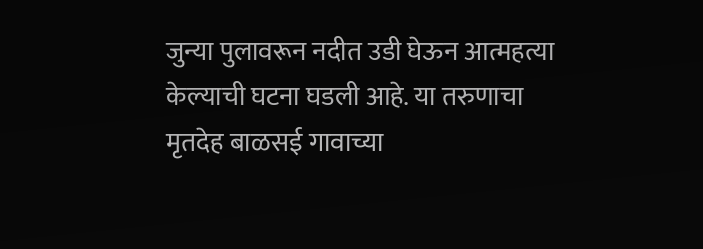जुन्या पुलावरून नदीत उडी घेऊन आत्महत्या केल्याची घटना घडली आहे. या तरुणाचा मृतदेह बाळसई गावाच्या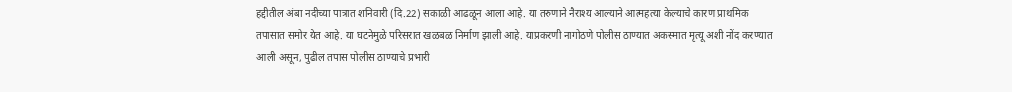हद्दीतील अंबा नदीच्या पात्रात शनिवारी (दि.22) सकाळी आढळून आला आहे. या तरुणाने नैराश्य आल्याने आत्महत्या केल्याचे कारण प्राथमिक तपासात समोर येत आहे. या घटनेमुळे परिसरात खळबळ निर्माण झाली आहे. याप्रकरणी नागोठणे पोलीस ठाण्यात अकस्मात मृत्यू अशी नोंद करण्यात आली असून, पुढील तपास पोलीस ठाण्याचे प्रभारी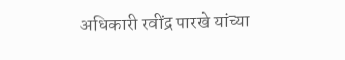अधिकारी रवींद्र पारखे यांच्या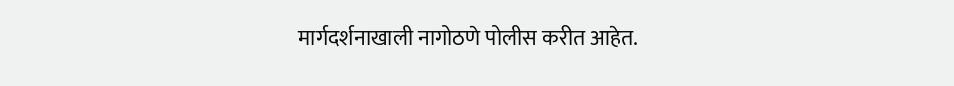मार्गदर्शनाखाली नागोठणे पोलीस करीत आहेत.